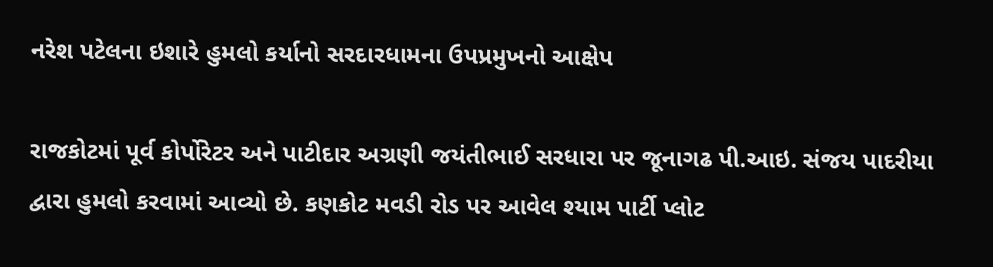નરેશ પટેલના ઇશારે હુમલો કર્યાનો સરદારધામના ઉપપ્રમુખનો આક્ષેપ

રાજકોટમાં પૂર્વ કોર્પોરેટર અને પાટીદાર અગ્રણી જયંતીભાઈ સરધારા પર જૂનાગઢ પી.આઇ. સંજય પાદરીયા દ્વારા હુમલો કરવામાં આવ્યો છે. કણકોટ મવડી રોડ પર આવેલ શ્યામ પાર્ટી પ્લોટ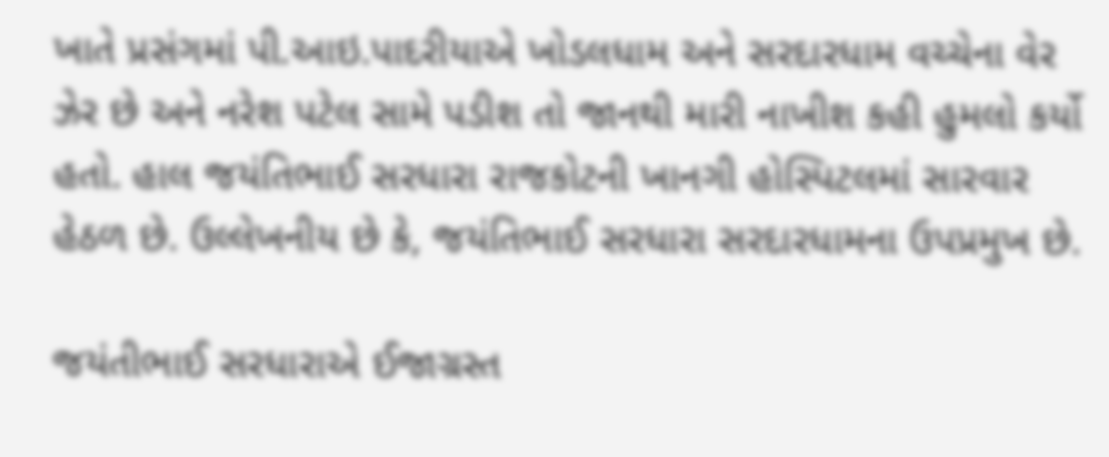ખાતે પ્રસંગમાં પી.આઇ.પાદરીયાએ ખોડલધામ અને સરદારધામ વચ્ચેના વેર ઝેર છે અને નરેશ પટેલ સામે પડીશ તો જાનથી મારી નાખીશ કહી હુમલો કર્યો હતો. હાલ જયંતિભાઈ સરધારા રાજકોટની ખાનગી હોસ્પિટલમાં સારવાર હેઠળ છે. ઉલ્લેખનીય છે કે, જયંતિભાઈ સરધારા સરદારધામના ઉપપ્રમુખ છે.

જયંતીભાઈ સરધારાએ ઈજાગ્રસ્ત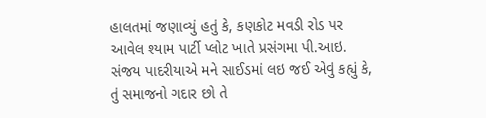હાલતમાં જણાવ્યું હતું કે, કણકોટ મવડી રોડ પર આવેલ શ્યામ પાર્ટી પ્લોટ ખાતે પ્રસંગમા પી.આઇ. સંજય પાદરીયાએ મને સાઈડમાં લઇ જઈ એવું કહ્યું કે, તું સમાજનો ગદાર છો તે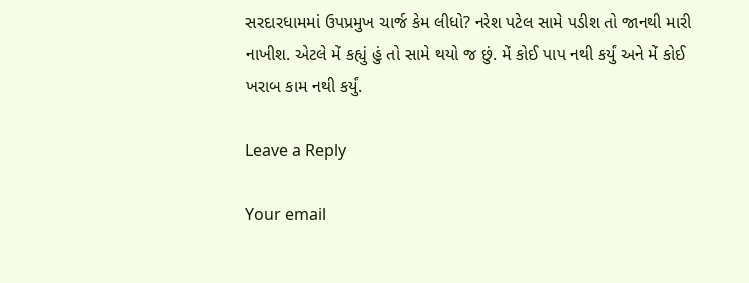સરદારધામમાં ઉપપ્રમુખ ચાર્જ કેમ લીધો? નરેશ પટેલ સામે પડીશ તો જાનથી મારી નાખીશ. એટલે મેં કહ્યું હું તો સામે થયો જ છું. મેં કોઈ પાપ નથી કર્યું અને મેં કોઈ ખરાબ કામ નથી કર્યું.

Leave a Reply

Your email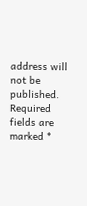address will not be published. Required fields are marked *